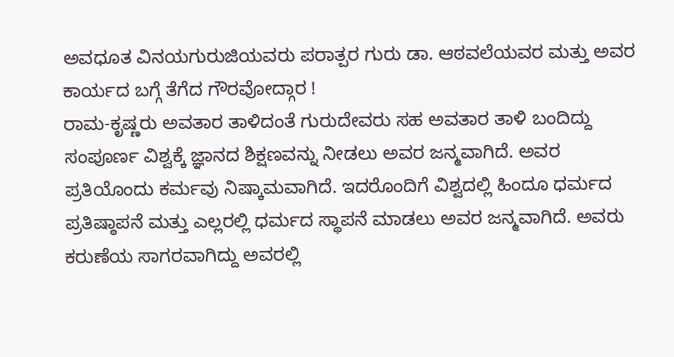ಅವಧೂತ ವಿನಯಗುರುಜಿಯವರು ಪರಾತ್ಪರ ಗುರು ಡಾ. ಆಠವಲೆಯವರ ಮತ್ತು ಅವರ ಕಾರ್ಯದ ಬಗ್ಗೆ ತೆಗೆದ ಗೌರವೋದ್ಗಾರ !
ರಾಮ-ಕೃಷ್ಣರು ಅವತಾರ ತಾಳಿದಂತೆ ಗುರುದೇವರು ಸಹ ಅವತಾರ ತಾಳಿ ಬಂದಿದ್ದು ಸಂಪೂರ್ಣ ವಿಶ್ವಕ್ಕೆ ಜ್ಞಾನದ ಶಿಕ್ಷಣವನ್ನು ನೀಡಲು ಅವರ ಜನ್ಮವಾಗಿದೆ. ಅವರ ಪ್ರತಿಯೊಂದು ಕರ್ಮವು ನಿಷ್ಕಾಮವಾಗಿದೆ. ಇದರೊಂದಿಗೆ ವಿಶ್ವದಲ್ಲಿ ಹಿಂದೂ ಧರ್ಮದ ಪ್ರತಿಷ್ಠಾಪನೆ ಮತ್ತು ಎಲ್ಲರಲ್ಲಿ ಧರ್ಮದ ಸ್ಥಾಪನೆ ಮಾಡಲು ಅವರ ಜನ್ಮವಾಗಿದೆ. ಅವರು ಕರುಣೆಯ ಸಾಗರವಾಗಿದ್ದು ಅವರಲ್ಲಿ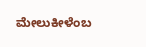ಮೇಲುಕೀಳೆಂಬ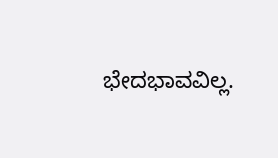ಭೇದಭಾವವಿಲ್ಲ.